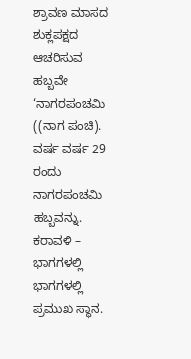ಶ್ರಾವಣ ಮಾಸದ ಶುಕ್ಲಪಕ್ಷದ ಆಚರಿಸುವ ಹಬ್ಬವೇ ‘ನಾಗರಪಂಚಮಿ ((ನಾಗ ಪಂಚಿ). ವರ್ಷ ವರ್ಷ 29 ರಂದು ನಾಗರಪಂಚಮಿ ಹಬ್ಬವನ್ನು. ಕರಾವಳಿ – ಭಾಗಗಳಲ್ಲಿ ಭಾಗಗಳಲ್ಲಿ ಪ್ರಮುಖ ಸ್ಥಾನ.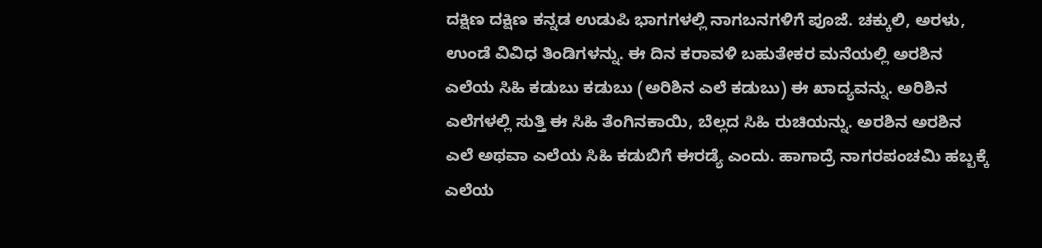ದಕ್ಷಿಣ ದಕ್ಷಿಣ ಕನ್ನಡ ಉಡುಪಿ ಭಾಗಗಳಲ್ಲಿ ನಾಗಬನಗಳಿಗೆ ಪೂಜೆ. ಚಕ್ಕುಲಿ, ಅರಳು, ಉಂಡೆ ವಿವಿಧ ತಿಂಡಿಗಳನ್ನು. ಈ ದಿನ ಕರಾವಳಿ ಬಹುತೇಕರ ಮನೆಯಲ್ಲಿ ಅರಶಿನ ಎಲೆಯ ಸಿಹಿ ಕಡುಬು ಕಡುಬು (ಅರಿಶಿನ ಎಲೆ ಕಡುಬು) ಈ ಖಾದ್ಯವನ್ನು. ಅರಿಶಿನ ಎಲೆಗಳಲ್ಲಿ ಸುತ್ತಿ ಈ ಸಿಹಿ ತೆಂಗಿನಕಾಯಿ, ಬೆಲ್ಲದ ಸಿಹಿ ರುಚಿಯನ್ನು. ಅರಶಿನ ಅರಶಿನ ಎಲೆ ಅಥವಾ ಎಲೆಯ ಸಿಹಿ ಕಡುಬಿಗೆ ಈರಡ್ಯೆ ಎಂದು. ಹಾಗಾದ್ರೆ ನಾಗರಪಂಚಮಿ ಹಬ್ಬಕ್ಕೆ ಎಲೆಯ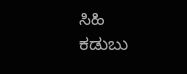ಸಿಹಿ ಕಡುಬು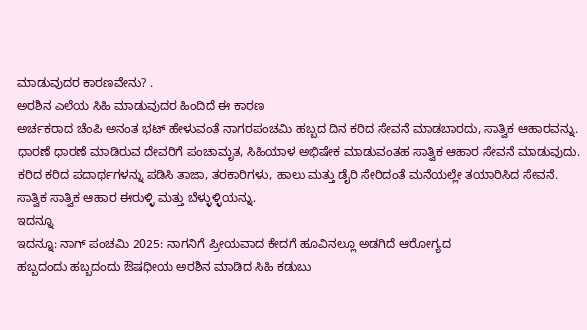ಮಾಡುವುದರ ಕಾರಣವೇನು? .
ಅರಶಿನ ಎಲೆಯ ಸಿಹಿ ಮಾಡುವುದರ ಹಿಂದಿದೆ ಈ ಕಾರಣ
ಅರ್ಚಕರಾದ ಚೆಂಪಿ ಅನಂತ ಭಟ್ ಹೇಳುವಂತೆ ನಾಗರಪಂಚಮಿ ಹಬ್ಬದ ದಿನ ಕರಿದ ಸೇವನೆ ಮಾಡಬಾರದು, ಸಾತ್ವಿಕ ಆಹಾರವನ್ನು. ಧಾರಣೆ ಧಾರಣೆ ಮಾಡಿರುವ ದೇವರಿಗೆ ಪಂಚಾಮೃತ, ಸಿಹಿಯಾಳ ಅಭಿಷೇಕ ಮಾಡುವಂತಹ ಸಾತ್ವಿಕ ಆಹಾರ ಸೇವನೆ ಮಾಡುವುದು. ಕರಿದ ಕರಿದ ಪದಾರ್ಥಗಳನ್ನು ಪಡಿಸಿ ತಾಜಾ, ತರಕಾರಿಗಳು, ಹಾಲು ಮತ್ತು ಡೈರಿ ಸೇರಿದಂತೆ ಮನೆಯಲ್ಲೇ ತಯಾರಿಸಿದ ಸೇವನೆ. ಸಾತ್ವಿಕ ಸಾತ್ವಿಕ ಆಹಾರ ಈರುಳ್ಳಿ ಮತ್ತು ಬೆಳ್ಳುಳ್ಳಿಯನ್ನು.
ಇದನ್ನೂ
ಇದನ್ನೂ: ನಾಗ್ ಪಂಚಮಿ 2025: ನಾಗನಿಗೆ ಪ್ರೀಯವಾದ ಕೇದಗೆ ಹೂವಿನಲ್ಲೂ ಅಡಗಿದೆ ಆರೋಗ್ಯದ
ಹಬ್ಬದಂದು ಹಬ್ಬದಂದು ಔಷಧೀಯ ಅರಶಿನ ಮಾಡಿದ ಸಿಹಿ ಕಡುಬು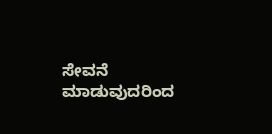ಸೇವನೆ ಮಾಡುವುದರಿಂದ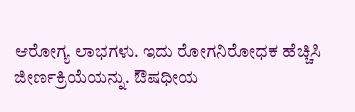ಆರೋಗ್ಯ ಲಾಭಗಳು. ಇದು ರೋಗನಿರೋಧಕ ಹೆಚ್ಚಿಸಿ ಜೀರ್ಣಕ್ರಿಯೆಯನ್ನು. ಔಷಧೀಯ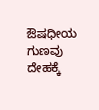ಔಷಧೀಯ ಗುಣವು ದೇಹಕ್ಕೆ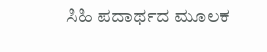ಸಿಹಿ ಪದಾರ್ಥದ ಮೂಲಕ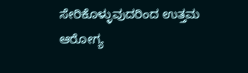ಸೇರಿಕೊಳ್ಳುವುದರಿಂದ ಉತ್ತಮ ಆರೋಗ್ಯ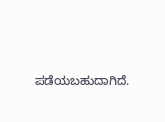ಪಡೆಯಬಹುದಾಗಿದೆ.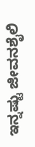ಇನ್ನಷ್ಟು ಜೀವನಶೈಲಿ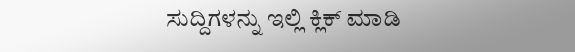ಸುದ್ದಿಗಳನ್ನು ಇಲ್ಲಿ ಕ್ಲಿಕ್ ಮಾಡಿ